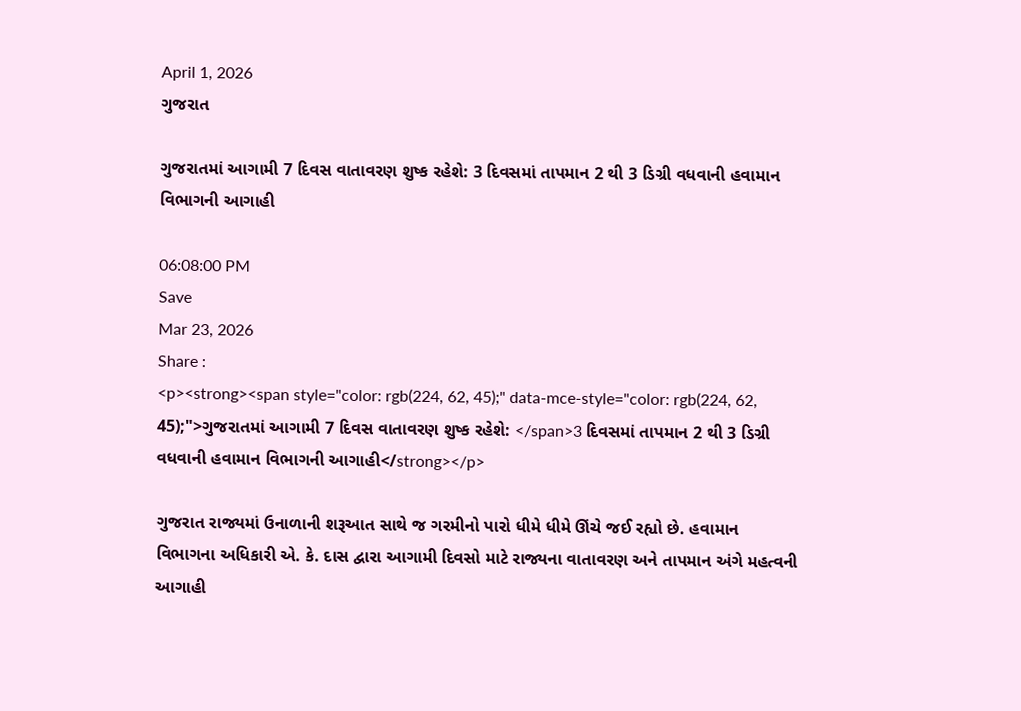April 1, 2026
ગુજરાત

ગુજરાતમાં આગામી 7 દિવસ વાતાવરણ શુષ્ક રહેશે: 3 દિવસમાં તાપમાન 2 થી 3 ડિગ્રી વધવાની હવામાન વિભાગની આગાહી

06:08:00 PM
Save
Mar 23, 2026
Share :
<p><strong><span style="color: rgb(224, 62, 45);" data-mce-style="color: rgb(224, 62, 45);">ગુજરાતમાં આગામી 7 દિવસ વાતાવરણ શુષ્ક રહેશે: </span>3 દિવસમાં તાપમાન 2 થી 3 ડિગ્રી વધવાની હવામાન વિભાગની આગાહી</strong></p>

ગુજરાત રાજ્યમાં ઉનાળાની શરૂઆત સાથે જ ગરમીનો પારો ધીમે ધીમે ઊંચે જઈ રહ્યો છે. હવામાન વિભાગના અધિકારી એ. કે. દાસ દ્વારા આગામી દિવસો માટે રાજ્યના વાતાવરણ અને તાપમાન અંગે મહત્વની આગાહી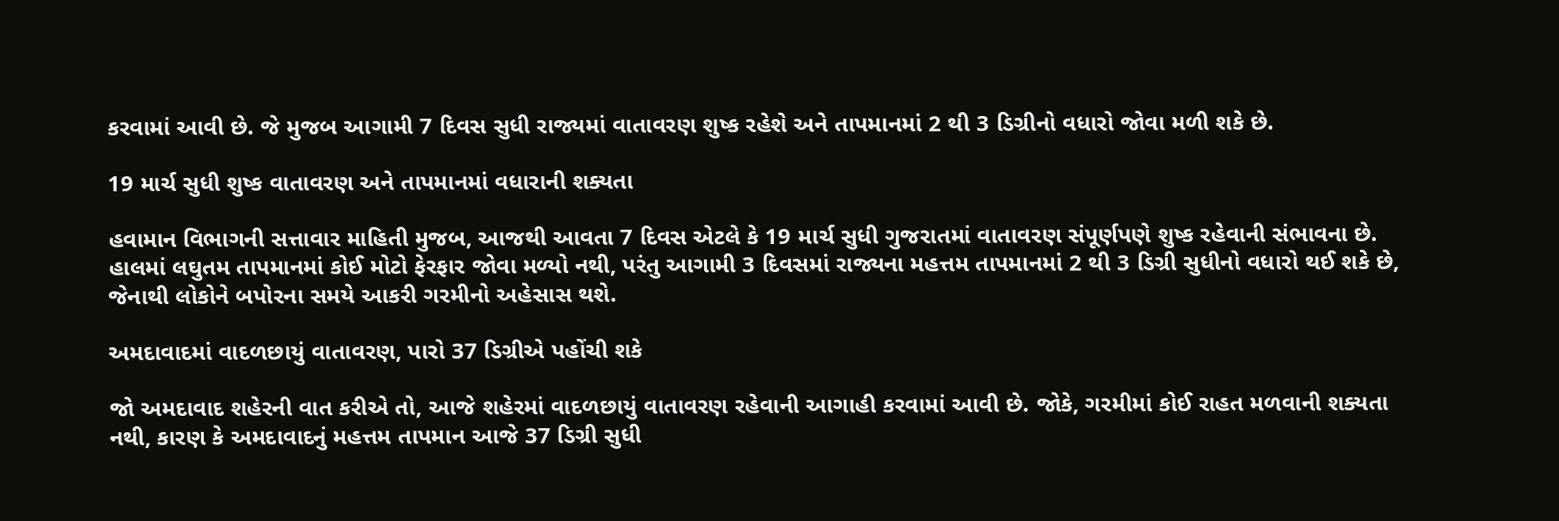કરવામાં આવી છે. જે મુજબ આગામી 7 દિવસ સુધી રાજ્યમાં વાતાવરણ શુષ્ક રહેશે અને તાપમાનમાં 2 થી 3 ડિગ્રીનો વધારો જોવા મળી શકે છે.

19 માર્ચ સુધી શુષ્ક વાતાવરણ અને તાપમાનમાં વધારાની શક્યતા

હવામાન વિભાગની સત્તાવાર માહિતી મુજબ, આજથી આવતા 7 દિવસ એટલે કે 19 માર્ચ સુધી ગુજરાતમાં વાતાવરણ સંપૂર્ણપણે શુષ્ક રહેવાની સંભાવના છે. હાલમાં લઘુતમ તાપમાનમાં કોઈ મોટો ફેરફાર જોવા મળ્યો નથી, પરંતુ આગામી 3 દિવસમાં રાજ્યના મહત્તમ તાપમાનમાં 2 થી 3 ડિગ્રી સુધીનો વધારો થઈ શકે છે, જેનાથી લોકોને બપોરના સમયે આકરી ગરમીનો અહેસાસ થશે.

અમદાવાદમાં વાદળછાયું વાતાવરણ, પારો 37 ડિગ્રીએ પહોંચી શકે

જો અમદાવાદ શહેરની વાત કરીએ તો, આજે શહેરમાં વાદળછાયું વાતાવરણ રહેવાની આગાહી કરવામાં આવી છે. જોકે, ગરમીમાં કોઈ રાહત મળવાની શક્યતા નથી, કારણ કે અમદાવાદનું મહત્તમ તાપમાન આજે 37 ડિગ્રી સુધી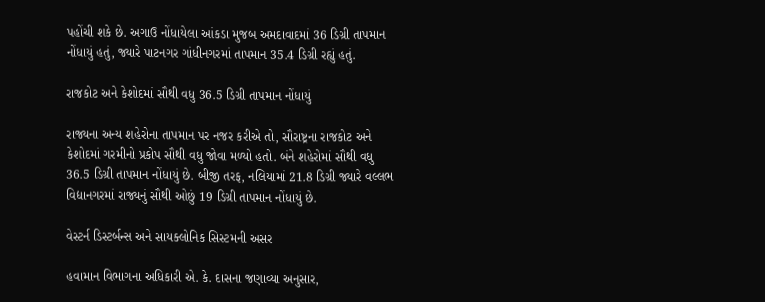પહોંચી શકે છે. અગાઉ નોંધાયેલા આંકડા મુજબ અમદાવાદમાં 36 ડિગ્રી તાપમાન નોંધાયું હતું, જ્યારે પાટનગર ગાંધીનગરમાં તાપમાન 35.4 ડિગ્રી રહ્યું હતું.

રાજકોટ અને કેશોદમાં સૌથી વધુ 36.5 ડિગ્રી તાપમાન નોંધાયું

રાજ્યના અન્ય શહેરોના તાપમાન પર નજર કરીએ તો, સૌરાષ્ટ્રના રાજકોટ અને કેશોદમાં ગરમીનો પ્રકોપ સૌથી વધુ જોવા મળ્યો હતો. બંને શહેરોમાં સૌથી વધુ 36.5 ડિગ્રી તાપમાન નોંધાયું છે. બીજી તરફ, નલિયામાં 21.8 ડિગ્રી જ્યારે વલ્લભ વિદ્યાનગરમાં રાજ્યનું સૌથી ઓછું 19 ડિગ્રી તાપમાન નોંધાયું છે.

વેસ્ટર્ન ડિસ્ટર્બન્સ અને સાયક્લોનિક સિસ્ટમની અસર

હવામાન વિભાગના અધિકારી એ. કે. દાસના જણાવ્યા અનુસાર,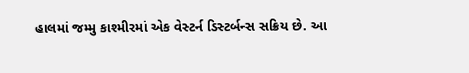હાલમાં જમ્મુ કાશ્મીરમાં એક વેસ્ટર્ન ડિસ્ટર્બન્સ સક્રિય છે. આ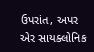ઉપરાંત, અપર એર સાયક્લોનિક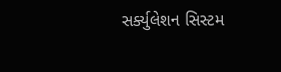સર્ક્યુલેશન સિસ્ટમ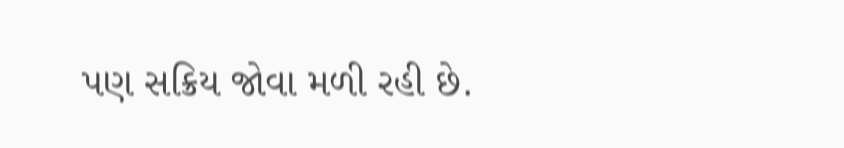પણ સક્રિય જોવા મળી રહી છે.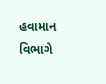હવામાન વિભાગે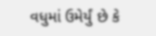વધુમાં ઉમેર્યું છે કે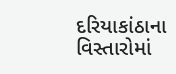દરિયાકાંઠાના વિસ્તારોમાં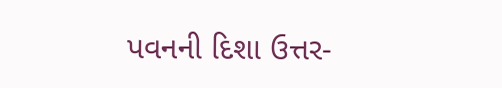પવનની દિશા ઉત્તર-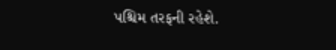પશ્ચિમ તરફની રહેશે.